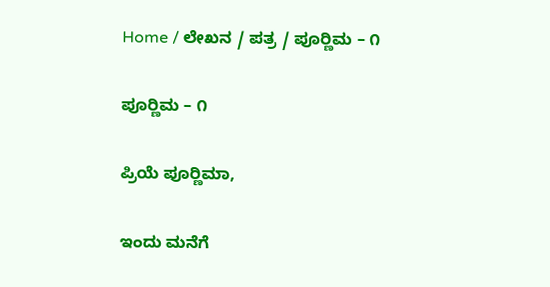Home / ಲೇಖನ / ಪತ್ರ / ಪೂರ‍್ಣಿಮ – ೧

ಪೂರ‍್ಣಿಮ – ೧

ಪ್ರಿಯೆ ಪೂರ‍್ಣಿಮಾ,

ಇಂದು ಮನೆಗೆ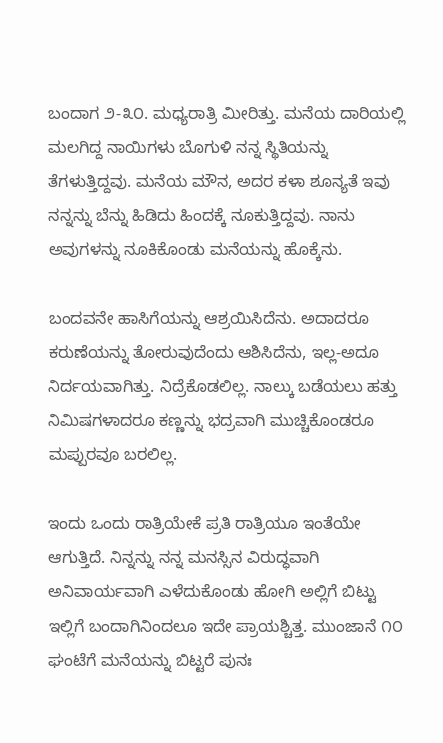ಬಂದಾಗ ೨-೩೦. ಮಧ್ಯರಾತ್ರಿ ಮೀರಿತ್ತು. ಮನೆಯ ದಾರಿಯಲ್ಲಿ ಮಲಗಿದ್ದ ನಾಯಿಗಳು ಬೊಗುಳಿ ನನ್ನ ಸ್ಥಿತಿಯನ್ನು ತೆಗಳುತ್ತಿದ್ದವು. ಮನೆಯ ಮೌನ, ಅದರ ಕಳಾ ಶೂನ್ಯತೆ ಇವು ನನ್ನನ್ನು ಬೆನ್ನು ಹಿಡಿದು ಹಿಂದಕ್ಕೆ ನೂಕುತ್ತಿದ್ದವು. ನಾನು ಅವುಗಳನ್ನು ನೂಕಿಕೊಂಡು ಮನೆಯನ್ನು ಹೊಕ್ಕೆನು.

ಬಂದವನೇ ಹಾಸಿಗೆಯನ್ನು ಆಶ್ರಯಿಸಿದೆನು. ಅದಾದರೂ ಕರುಣೆಯನ್ನು ತೋರುವುದೆಂದು ಆಶಿಸಿದೆನು, ಇಲ್ಲ-ಅದೂ ನಿರ್ದಯವಾಗಿತ್ತು. ನಿದ್ರೆಕೊಡಲಿಲ್ಲ. ನಾಲ್ಕು ಬಡೆಯಲು ಹತ್ತು ನಿಮಿಷಗಳಾದರೂ ಕಣ್ಣನ್ನು ಭದ್ರವಾಗಿ ಮುಚ್ಚಿಕೊಂಡರೂ ಮಪ್ಪುರವೂ ಬರಲಿಲ್ಲ.

ಇಂದು ಒಂದು ರಾತ್ರಿಯೇಕೆ ಪ್ರತಿ ರಾತ್ರಿಯೂ ಇಂತೆಯೇ ಆಗುತ್ತಿದೆ. ನಿನ್ನನ್ನು ನನ್ನ ಮನಸ್ಸಿನ ವಿರುದ್ಧವಾಗಿ ಅನಿವಾರ್ಯವಾಗಿ ಎಳೆದುಕೊಂಡು ಹೋಗಿ ಅಲ್ಲಿಗೆ ಬಿಟ್ಟು ಇಲ್ಲಿಗೆ ಬಂದಾಗಿನಿಂದಲೂ ಇದೇ ಪ್ರಾಯಶ್ಚಿತ್ತ. ಮುಂಜಾನೆ ೧೦ ಘಂಟೆಗೆ ಮನೆಯನ್ನು ಬಿಟ್ಟರೆ ಪುನಃ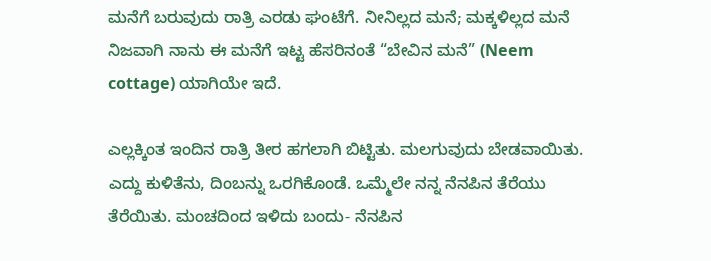ಮನೆಗೆ ಬರುವುದು ರಾತ್ರಿ ಎರಡು ಘಂಟೆಗೆ. ನೀನಿಲ್ಲದ ಮನೆ; ಮಕ್ಕಳಿಲ್ಲದ ಮನೆ ನಿಜವಾಗಿ ನಾನು ಈ ಮನೆಗೆ ಇಟ್ಟ ಹೆಸರಿನಂತೆ “ಬೇವಿನ ಮನೆ” (Neem cottage) ಯಾಗಿಯೇ ಇದೆ.

ಎಲ್ಲಕ್ಕಿಂತ ಇಂದಿನ ರಾತ್ರಿ ತೀರ ಹಗಲಾಗಿ ಬಿಟ್ಟಿತು. ಮಲಗುವುದು ಬೇಡವಾಯಿತು. ಎದ್ದು ಕುಳಿತೆನು, ದಿಂಬನ್ನು ಒರಗಿಕೊಂಡೆ. ಒಮ್ಮೆಲೇ ನನ್ನ ನೆನಪಿನ ತೆರೆಯು ತೆರೆಯಿತು. ಮಂಚದಿಂದ ಇಳಿದು ಬಂದು- ನೆನಪಿನ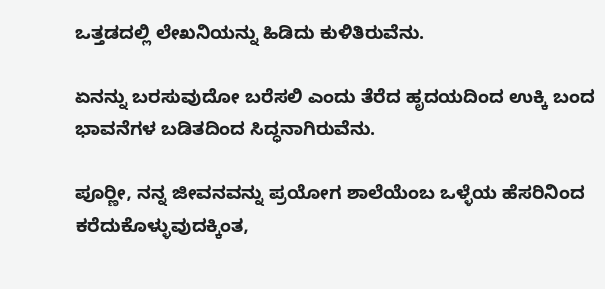ಒತ್ತಡದಲ್ಲಿ ಲೇಖನಿಯನ್ನು ಹಿಡಿದು ಕುಳಿತಿರುವೆನು.

ಏನನ್ನು ಬರಸುವುದೋ ಬರೆಸಲಿ ಎಂದು ತೆರೆದ ಹೃದಯದಿಂದ ಉಕ್ಕಿ ಬಂದ ಭಾವನೆಗಳ ಬಡಿತದಿಂದ ಸಿದ್ಧನಾಗಿರುವೆನು.

ಪೂರ‍್ಣೀ, ನನ್ನ ಜೀವನವನ್ನು ಪ್ರಯೋಗ ಶಾಲೆಯೆಂಬ ಒಳ್ಳೆಯ ಹೆಸರಿನಿಂದ ಕರೆದುಕೊಳ್ಳುವುದಕ್ಕಿಂತ,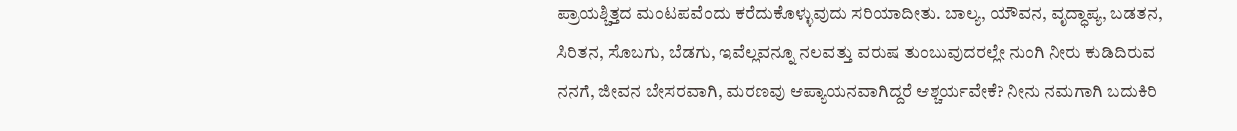ಪ್ರಾಯಶ್ಚಿತ್ತದ ಮಂಟಪವೆಂದು ಕರೆದುಕೊಳ್ಳುವುದು ಸರಿಯಾದೀತು. ಬಾಲ್ಯ, ಯೌವನ, ವೃದ್ಧಾಪ್ಯ, ಬಡತನ, ಸಿರಿತನ, ಸೊಬಗು, ಬೆಡಗು, ಇವೆಲ್ಲವನ್ನೂ ನಲವತ್ತು ವರುಷ ತುಂಬುವುದರಲ್ಲೇ ನುಂಗಿ ನೀರು ಕುಡಿದಿರುವ ನನಗೆ, ಜೀವನ ಬೇಸರವಾಗಿ, ಮರಣವು ಆಪ್ಯಾಯನವಾಗಿದ್ದರೆ ಆಶ್ಚರ್ಯವೇಕೆ? ನೀನು ನಮಗಾಗಿ ಬದುಕಿರಿ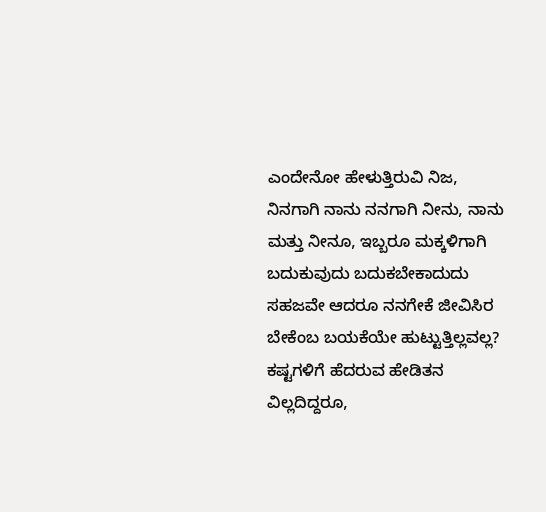ಎಂದೇನೋ ಹೇಳುತ್ತಿರುವಿ ನಿಜ, ನಿನಗಾಗಿ ನಾನು ನನಗಾಗಿ ನೀನು, ನಾನು ಮತ್ತು ನೀನೂ, ಇಬ್ಬರೂ ಮಕ್ಕಳಿಗಾಗಿ ಬದುಕುವುದು ಬದುಕಬೇಕಾದುದು ಸಹಜವೇ ಆದರೂ ನನಗೇಕೆ ಜೀವಿಸಿರ ಬೇಕೆಂಬ ಬಯಕೆಯೇ ಹುಟ್ಟುತ್ತಿಲ್ಲವಲ್ಲ? ಕಷ್ಟಗಳಿಗೆ ಹೆದರುವ ಹೇಡಿತನ ವಿಲ್ಲದಿದ್ದರೂ,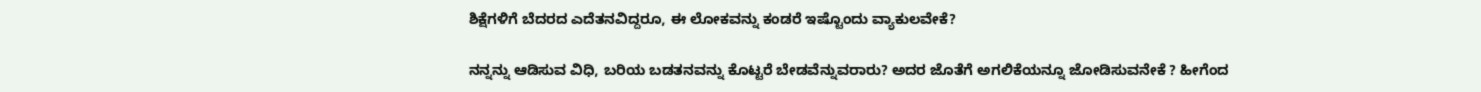ಶಿಕ್ಷೆಗಳಿಗೆ ಬೆದರದ ಎದೆತನವಿದ್ದರೂ, ಈ ಲೋಕವನ್ನು ಕಂಡರೆ ಇಷ್ಟೊಂದು ವ್ಯಾಕುಲವೇಕೆ?

ನನ್ನನ್ನು ಆಡಿಸುವ ವಿಧಿ, ಬರಿಯ ಬಡತನವನ್ನು ಕೊಟ್ಟರೆ ಬೇಡವೆನ್ನುವರಾರು? ಅದರ ಜೊತೆಗೆ ಅಗಲಿಕೆಯನ್ನೂ ಜೋಡಿಸುವನೇಕೆ ? ಹೀಗೆಂದ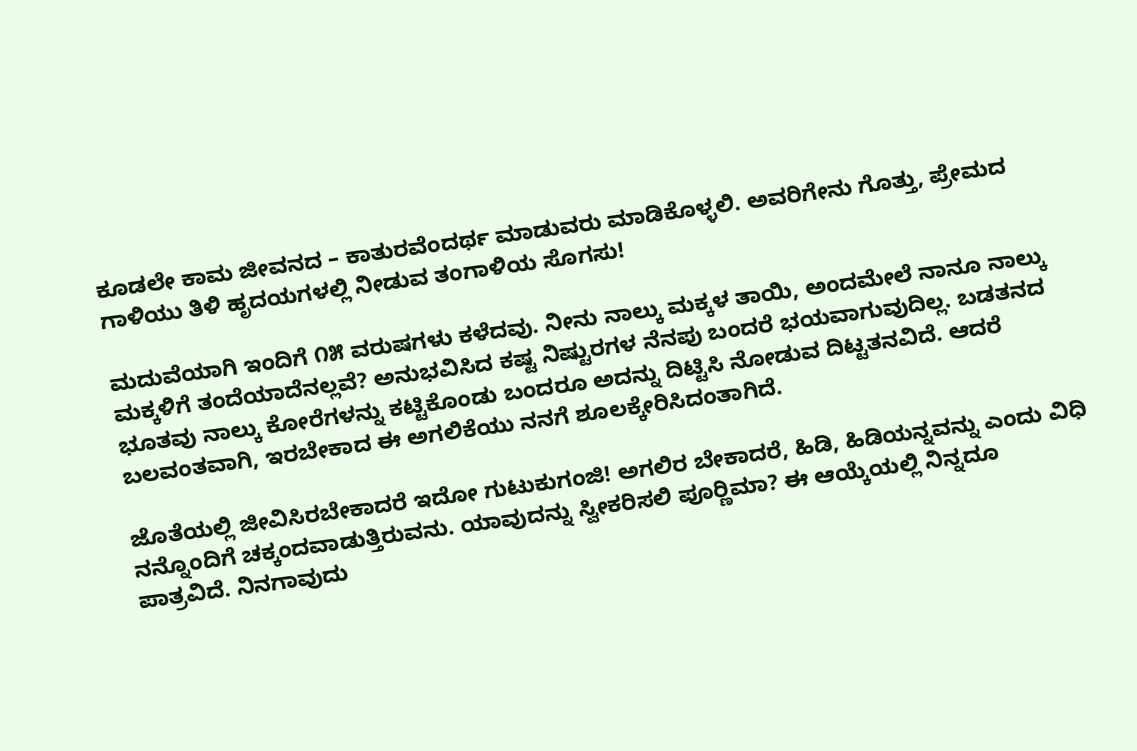ಕೂಡಲೇ ಕಾಮ ಜೀವನದ – ಕಾತುರವೆಂದರ್ಥ ಮಾಡುವರು ಮಾಡಿಕೊಳ್ಳಲಿ. ಅವರಿಗೇನು ಗೊತ್ತು, ಪ್ರೇಮದ ಗಾಳಿಯು ತಿಳಿ ಹೃದಯಗಳಲ್ಲಿ ನೀಡುವ ತಂಗಾಳಿಯ ಸೊಗಸು!

ಮದುವೆಯಾಗಿ ಇಂದಿಗೆ ೧೫ ವರುಷಗಳು ಕಳೆದವು. ನೀನು ನಾಲ್ಕು ಮಕ್ಕಳ ತಾಯಿ, ಅಂದಮೇಲೆ ನಾನೂ ನಾಲ್ಕು ಮಕ್ಕಳಿಗೆ ತಂದೆಯಾದೆನಲ್ಲವೆ? ಅನುಭವಿಸಿದ ಕಷ್ಟ ನಿಷ್ಟುರಗಳ ನೆನಪು ಬಂದರೆ ಭಯವಾಗುವುದಿಲ್ಲ. ಬಡತನದ ಭೂತವು ನಾಲ್ಕು ಕೋರೆಗಳನ್ನು ಕಟ್ಟಿಕೊಂಡು ಬಂದರೂ ಅದನ್ನು ದಿಟ್ಟಿಸಿ ನೋಡುವ ದಿಟ್ಟತನವಿದೆ. ಆದರೆ ಬಲವಂತವಾಗಿ, ಇರಬೇಕಾದ ಈ ಅಗಲಿಕೆಯು ನನಗೆ ಶೂಲಕ್ಕೇರಿಸಿದಂತಾಗಿದೆ.

ಜೊತೆಯಲ್ಲಿ ಜೀವಿಸಿರಬೇಕಾದರೆ ಇದೋ ಗುಟುಕುಗಂಜಿ! ಅಗಲಿರ ಬೇಕಾದರೆ, ಹಿಡಿ, ಹಿಡಿಯನ್ನವನ್ನು ಎಂದು ವಿಧಿ ನನ್ನೊಂದಿಗೆ ಚಕ್ಕಂದವಾಡುತ್ತಿರುವನು. ಯಾವುದನ್ನು ಸ್ವೀಕರಿಸಲಿ ಪೂರ‍್ಣಿಮಾ? ಈ ಆಯ್ಕೆಯಲ್ಲಿ ನಿನ್ನದೂ ಪಾತ್ರವಿದೆ. ನಿನಗಾವುದು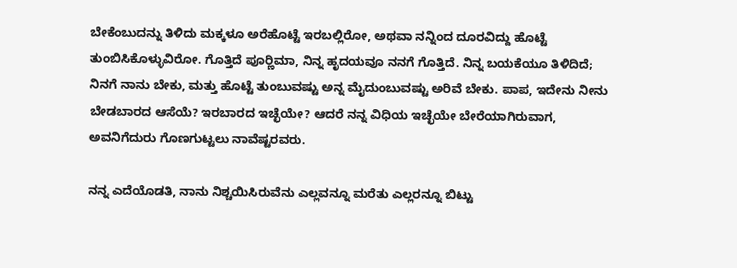ಬೇಕೆಂಬುದನ್ನು ತಿಳಿದು ಮಕ್ಕಳೂ ಅರೆಹೊಟ್ಟೆ ಇರಬಲ್ಲಿರೋ, ಅಥವಾ ನನ್ನಿಂದ ದೂರವಿದ್ದು ಹೊಟ್ಟೆ ತುಂಬಿಸಿಕೊಳ್ಳುವಿರೋ. ಗೊತ್ತಿದೆ ಪೂರ‍್ಣಿಮಾ, ನಿನ್ನ ಹೃದಯವೂ ನನಗೆ ಗೊತ್ತಿದೆ. ನಿನ್ನ ಬಯಕೆಯೂ ತಿಳಿದಿದೆ; ನಿನಗೆ ನಾನು ಬೇಕು, ಮತ್ತು ಹೊಟ್ಟೆ ತುಂಬುವಷ್ಟು ಅನ್ನ ಮೈದುಂಬುವಷ್ಟು ಅರಿವೆ ಬೇಕು. ಪಾಪ, ಇದೇನು ನೀನು ಬೇಡಬಾರದ ಆಸೆಯೆ? ಇರಬಾರದ ಇಚ್ಛೆಯೇ? ಆದರೆ ನನ್ನ ವಿಧಿಯ ಇಚ್ಛೆಯೇ ಬೇರೆಯಾಗಿರುವಾಗ, ಅವನಿಗೆದುರು ಗೊಣಗುಟ್ಟಲು ನಾವೆಷ್ಟರವರು.

ನನ್ನ ಎದೆಯೊಡತಿ, ನಾನು ನಿಶ್ಚಯಿಸಿರುವೆನು ಎಲ್ಲವನ್ನೂ ಮರೆತು ಎಲ್ಲರನ್ನೂ ಬಿಟ್ಟು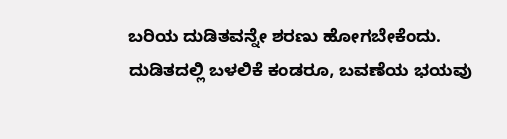ಬರಿಯ ದುಡಿತವನ್ನೇ ಶರಣು ಹೋಗಬೇಕೆಂದು. ದುಡಿತದಲ್ಲಿ ಬಳಲಿಕೆ ಕಂಡರೂ, ಬವಣೆಯ ಭಯವು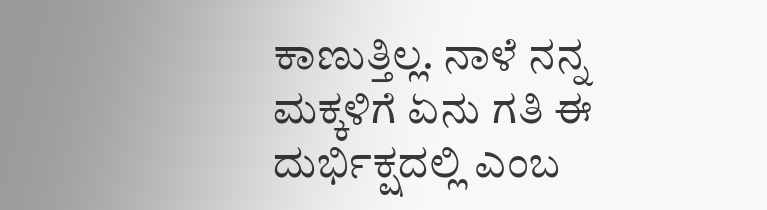ಕಾಣುತ್ತಿಲ್ಲ. ನಾಳೆ ನನ್ನ ಮಕ್ಕಳಿಗೆ ಏನು ಗತಿ ಈ ದುರ್ಭಿಕ್ಷದಲ್ಲಿ ಎಂಬ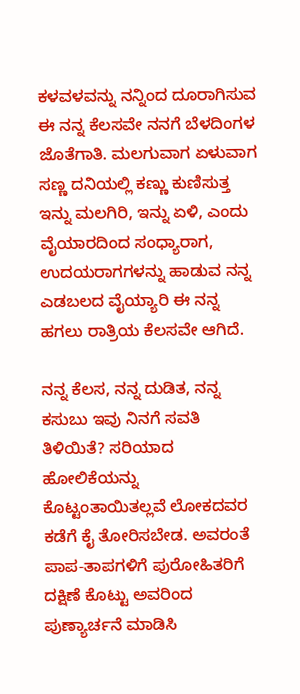ಕಳವಳವನ್ನು ನನ್ನಿಂದ ದೂರಾಗಿಸುವ ಈ ನನ್ನ ಕೆಲಸವೇ ನನಗೆ ಬೆಳದಿಂಗಳ ಜೊತೆಗಾತಿ. ಮಲಗುವಾಗ ಏಳುವಾಗ ಸಣ್ಣ ದನಿಯಲ್ಲಿ ಕಣ್ಣು ಕುಣಿಸುತ್ತ ಇನ್ನು ಮಲಗಿರಿ, ಇನ್ನು ಏಳಿ, ಎಂದು ವೈಯಾರದಿಂದ ಸಂಧ್ಯಾರಾಗ, ಉದಯರಾಗಗಳನ್ನು ಹಾಡುವ ನನ್ನ ಎಡಬಲದ ವೈಯ್ಯಾರಿ ಈ ನನ್ನ ಹಗಲು ರಾತ್ರಿಯ ಕೆಲಸವೇ ಆಗಿದೆ.

ನನ್ನ ಕೆಲಸ, ನನ್ನ ದುಡಿತ, ನನ್ನ ಕಸುಬು ಇವು ನಿನಗೆ ಸವತಿ ತಿಳಿಯಿತೆ? ಸರಿಯಾದ ಹೋಲಿಕೆಯನ್ನು ಕೊಟ್ಟಂತಾಯಿತಲ್ಲವೆ ಲೋಕದವರ ಕಡೆಗೆ ಕೈ ತೋರಿಸಬೇಡ. ಅವರಂತೆ ಪಾಪ-ತಾಪಗಳಿಗೆ ಪುರೋಹಿತರಿಗೆ ದಕ್ಷಿಣೆ ಕೊಟ್ಟು ಅವರಿಂದ ಪುಣ್ಯಾರ್ಚನೆ ಮಾಡಿಸಿ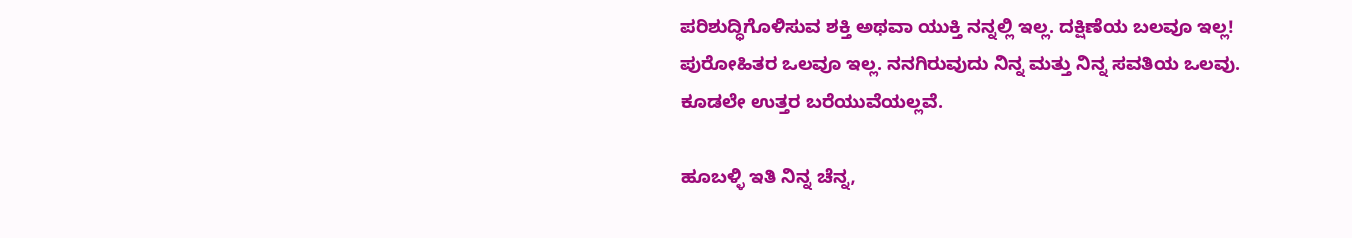ಪರಿಶುದ್ಧಿಗೊಳಿಸುವ ಶಕ್ತಿ ಅಥವಾ ಯುಕ್ತಿ ನನ್ನಲ್ಲಿ ಇಲ್ಲ. ದಕ್ಷಿಣೆಯ ಬಲವೂ ಇಲ್ಲ! ಪುರೋಹಿತರ ಒಲವೂ ಇಲ್ಲ. ನನಗಿರುವುದು ನಿನ್ನ ಮತ್ತು ನಿನ್ನ ಸವತಿಯ ಒಲವು. ಕೂಡಲೇ ಉತ್ತರ ಬರೆಯುವೆಯಲ್ಲವೆ.

ಹೂಬಳ್ಳಿ ಇತಿ ನಿನ್ನ ಚೆನ್ನ,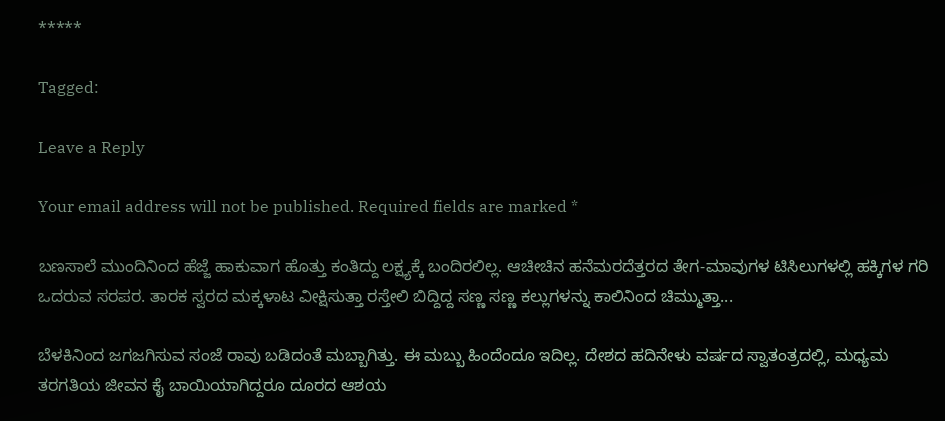*****

Tagged:

Leave a Reply

Your email address will not be published. Required fields are marked *

ಬಣಸಾಲೆ ಮುಂದಿನಿಂದ ಹೆಜ್ಜೆ ಹಾಕುವಾಗ ಹೊತ್ತು ಕಂತಿದ್ದು ಲಕ್ಷ್ಯಕ್ಕೆ ಬಂದಿರಲಿಲ್ಲ. ಆಚೀಚಿನ ಹನೆಮರದೆತ್ತರದ ತೇಗ-ಮಾವುಗಳ ಟಿಸಿಲುಗಳಲ್ಲಿ ಹಕ್ಕಿಗಳ ಗರಿ ಒದರುವ ಸರಪರ. ತಾರಕ ಸ್ವರದ ಮಕ್ಕಳಾಟ ವೀಕ್ಷಿಸುತ್ತಾ ರಸ್ತೇಲಿ ಬಿದ್ದಿದ್ದ ಸಣ್ಣ ಸಣ್ಣ ಕಲ್ಲುಗಳನ್ನು ಕಾಲಿನಿಂದ ಚಿಮ್ಮುತ್ತಾ...

ಬೆಳಕಿನಿಂದ ಜಗಜಗಿಸುವ ಸಂಜೆ ರಾವು ಬಡಿದಂತೆ ಮಬ್ಬಾಗಿತ್ತು. ಈ ಮಬ್ಬು ಹಿಂದೆಂದೂ ಇದಿಲ್ಲ. ದೇಶದ ಹದಿನೇಳು ವರ್ಷದ ಸ್ವಾತಂತ್ರದಲ್ಲಿ, ಮಧ್ಯಮ ತರಗತಿಯ ಜೀವನ ಕೈ ಬಾಯಿಯಾಗಿದ್ದರೂ ದೂರದ ಆಶಯ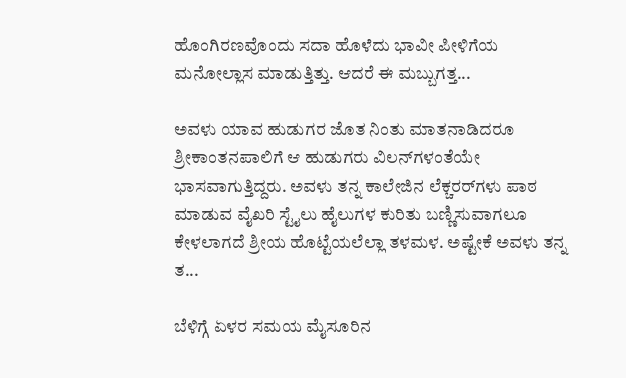ಹೊಂಗಿರಣವೊಂದು ಸದಾ ಹೊಳೆದು ಭಾವೀ ಪೀಳಿಗೆಯ ಮನೋಲ್ಲಾಸ ಮಾಡುತ್ತಿತ್ತು. ಆದರೆ ಈ ಮಬ್ಬುಗತ್ತ...

ಅವಳು ಯಾವ ಹುಡುಗರ ಜೊತ ನಿಂತು ಮಾತನಾಡಿದರೂ ಶ್ರೀಕಾಂತನಪಾಲಿಗೆ ಆ ಹುಡುಗರು ವಿಲನ್‌ಗಳಂತೆಯೇ ಭಾಸವಾಗುತ್ತಿದ್ದರು. ಅವಳು ತನ್ನ ಕಾಲೇಜಿನ ಲೆಕ್ಚರರ್‌ಗಳು ಪಾಠ ಮಾಡುವ ವೈಖರಿ ಸ್ಟೈಲು ಹೈಲುಗಳ ಕುರಿತು ಬಣ್ಣಿಸುವಾಗಲೂ ಕೇಳಲಾಗದೆ ಶ್ರೀಯ ಹೊಟ್ಟೆಯಲೆಲ್ಲಾ ತಳಮಳ. ಅಷ್ಟೇಕೆ ಅವಳು ತನ್ನ ತ...

ಬೆಳಿಗ್ಗೆ ಏಳರ ಸಮಯ ಮೈಸೂರಿನ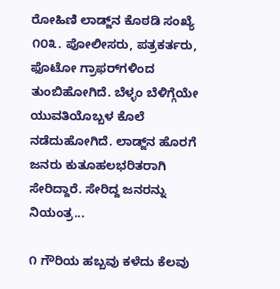ರೋಹಿಣಿ ಲಾಡ್ಜ್‌ನ ಕೊಠಡಿ ಸಂಖ್ಯೆ ೧೦೩. ಪೋಲೀಸರು, ಪತ್ರಕರ್ತರು, ಫೊಟೋ ಗ್ರಾಫರ್‌ಗಳಿಂದ ತುಂಬಿಹೋಗಿದೆ. ಬೆಳ್ಳಂ ಬೆಳಿಗ್ಗೆಯೇ ಯುವತಿಯೊಬ್ಬಳ ಕೊಲೆ ನಡೆದುಹೋಗಿದೆ. ಲಾಡ್ಜ್‌ನ ಹೊರಗೆ ಜನರು ಕುತೂಹಲಭರಿತರಾಗಿ ಸೇರಿದ್ದಾರೆ. ಸೇರಿದ್ದ ಜನರನ್ನು ನಿಯಂತ್ರ...

೧ ಗೌರಿಯ ಹಬ್ಬವು ಕಳೆದು ಕೆಲವು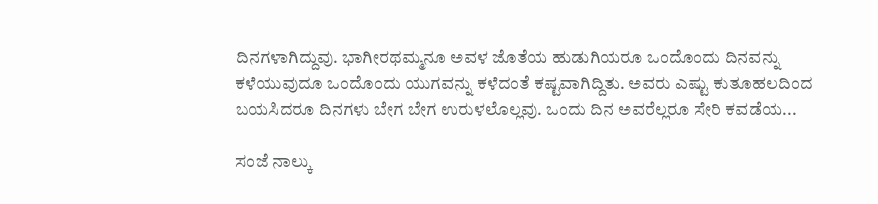ದಿನಗಳಾಗಿದ್ದುವು. ಭಾಗೀರಥಮ್ಮನೂ ಅವಳ ಜೊತೆಯ ಹುಡುಗಿಯರೂ ಒಂದೊಂದು ದಿನವನ್ನು ಕಳೆಯುವುದೂ ಒಂದೊಂದು ಯುಗವನ್ನು ಕಳೆದಂತೆ ಕಷ್ಟವಾಗಿದ್ದಿತು. ಅವರು ಎಷ್ಟು ಕುತೂಹಲದಿಂದ ಬಯಸಿದರೂ ದಿನಗಳು ಬೇಗ ಬೇಗ ಉರುಳಲೊಲ್ಲವು. ಒಂದು ದಿನ ಅವರೆಲ್ಲರೂ ಸೇರಿ ಕವಡೆಯ...

ಸಂಜೆ ನಾಲ್ಕು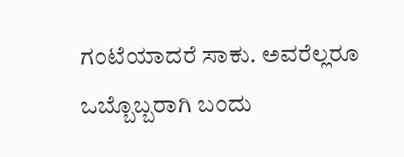ಗಂಟೆಯಾದರೆ ಸಾಕು. ಅವರೆಲ್ಲರೂ ಒಬ್ಬೊಬ್ಬರಾಗಿ ಬಂದು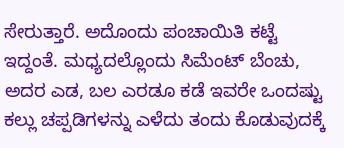ಸೇರುತ್ತಾರೆ. ಅದೊಂದು ಪಂಚಾಯಿತಿ ಕಟ್ಟೆ ಇದ್ದಂತೆ. ಮಧ್ಯದಲ್ಲೊಂದು ಸಿಮೆಂಟ್ ಬೆಂಚು, ಅದರ ಎಡ, ಬಲ ಎರಡೂ ಕಡೆ ಇವರೇ ಒಂದಷ್ಟು ಕಲ್ಲು ಚಪ್ಪಡಿಗಳನ್ನು ಎಳೆದು ತಂದು ಕೊಡುವುದಕ್ಕೆ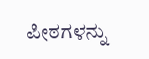ಪೀಠಗಳನ್ನು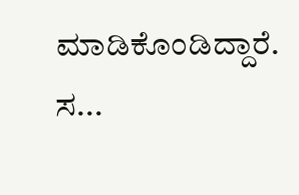ಮಾಡಿಕೊಂಡಿದ್ದಾರೆ. ಸ...